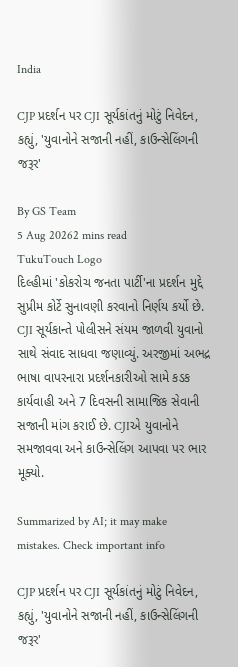India

CJP પ્રદર્શન પર CJI સૂર્યકાંતનું મોટું નિવેદન, કહ્યું, 'યુવાનોને સજાની નહીં, કાઉન્સેલિંગની જરૂર'

By GS Team
5 Aug 20262 mins read
TukuTouch Logo
દિલ્હીમાં 'કોકરોચ જનતા પાર્ટી'ના પ્રદર્શન મુદ્દે સુપ્રીમ કોર્ટે સુનાવણી કરવાનો નિર્ણય કર્યો છે. CJI સૂર્યકાન્તે પોલીસને સંયમ જાળવી યુવાનો સાથે સંવાદ સાધવા જણાવ્યું. અરજીમાં અભદ્ર ભાષા વાપરનારા પ્રદર્શનકારીઓ સામે કડક કાર્યવાહી અને 7 દિવસની સામાજિક સેવાની સજાની માંગ કરાઈ છે. CJIએ યુવાનોને સમજાવવા અને કાઉન્સેલિંગ આપવા પર ભાર મૂક્યો.

Summarized by AI; it may make mistakes. Check important info

CJP પ્રદર્શન પર CJI સૂર્યકાંતનું મોટું નિવેદન, કહ્યું, 'યુવાનોને સજાની નહીં, કાઉન્સેલિંગની જરૂર'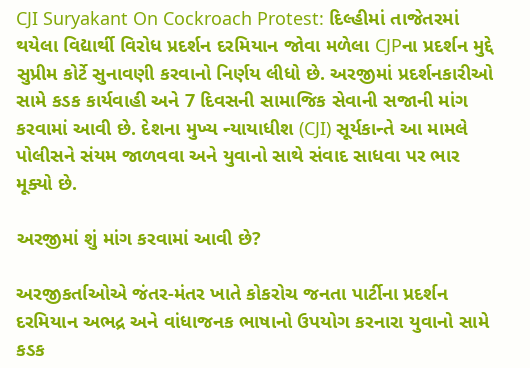CJI Suryakant On Cockroach Protest: દિલ્હીમાં તાજેતરમાં થયેલા વિદ્યાર્થી વિરોધ પ્રદર્શન દરમિયાન જોવા મળેલા CJPના પ્રદર્શન મુદ્દે સુપ્રીમ કોર્ટે સુનાવણી કરવાનો નિર્ણય લીધો છે. અરજીમાં પ્રદર્શનકારીઓ સામે કડક કાર્યવાહી અને 7 દિવસની સામાજિક સેવાની સજાની માંગ કરવામાં આવી છે. દેશના મુખ્ય ન્યાયાધીશ (CJI) સૂર્યકાન્તે આ મામલે પોલીસને સંયમ જાળવવા અને યુવાનો સાથે સંવાદ સાધવા પર ભાર મૂક્યો છે.

અરજીમાં શું માંગ કરવામાં આવી છે?

અરજીકર્તાઓએ જંતર-મંતર ખાતે કોકરોચ જનતા પાર્ટીના પ્રદર્શન દરમિયાન અભદ્ર અને વાંધાજનક ભાષાનો ઉપયોગ કરનારા યુવાનો સામે કડક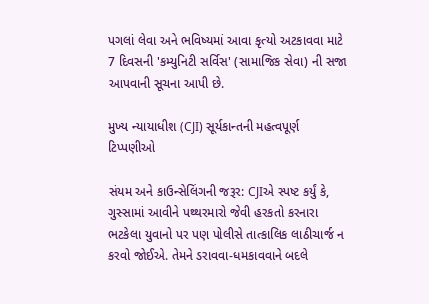પગલાં લેવા અને ભવિષ્યમાં આવા કૃત્યો અટકાવવા માટે 7 દિવસની 'કમ્યુનિટી સર્વિસ' (સામાજિક સેવા) ની સજા આપવાની સૂચના આપી છે.

મુખ્ય ન્યાયાધીશ (CJI) સૂર્યકાન્તની મહત્વપૂર્ણ ટિપ્પણીઓ

સંયમ અને કાઉન્સેલિંગની જરૂર: CJIએ સ્પષ્ટ કર્યું કે, ગુસ્સામાં આવીને પથ્થરમારો જેવી હરકતો કરનારા ભટકેલા યુવાનો પર પણ પોલીસે તાત્કાલિક લાઠીચાર્જ ન કરવો જોઈએ. તેમને ડરાવવા-ધમકાવવાને બદલે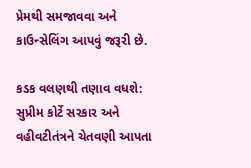પ્રેમથી સમજાવવા અને કાઉન્સેલિંગ આપવું જરૂરી છે.

કડક વલણથી તણાવ વધશે: સુપ્રીમ કોર્ટે સરકાર અને વહીવટીતંત્રને ચેતવણી આપતા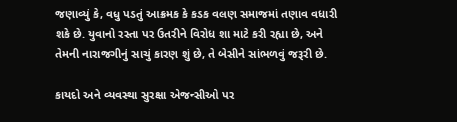જણાવ્યું કે, વધુ પડતું આક્રમક કે કડક વલણ સમાજમાં તણાવ વધારી શકે છે. યુવાનો રસ્તા પર ઉતરીને વિરોધ શા માટે કરી રહ્યા છે, અને તેમની નારાજગીનું સાચું કારણ શું છે, તે બેસીને સાંભળવું જરૂરી છે.

કાયદો અને વ્યવસ્થા સુરક્ષા એજન્સીઓ પર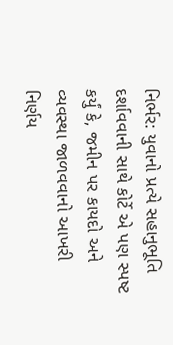નિર્ભર: યુવાનો પ્રત્યે સહાનુભૂતિ દર્શાવવાની સાથે કોર્ટે એ પણ સ્પષ્ટ કર્યું કે, જમીન પર કાયદો અને વ્યવસ્થા જાળવવાનો આખરી નિર્ણય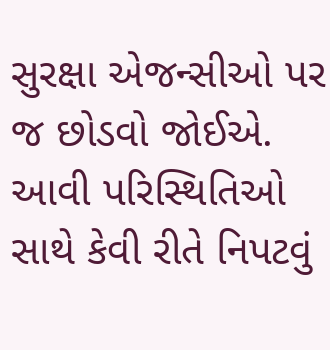સુરક્ષા એજન્સીઓ પર જ છોડવો જોઈએ. આવી પરિસ્થિતિઓ સાથે કેવી રીતે નિપટવું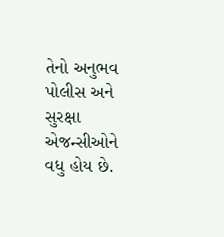તેનો અનુભવ પોલીસ અને સુરક્ષા એજન્સીઓને વધુ હોય છે.